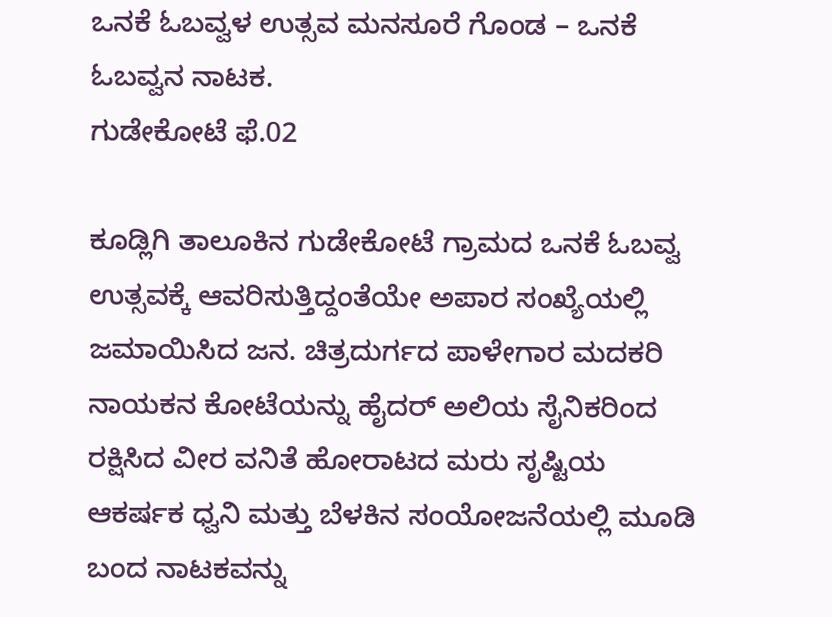ಒನಕೆ ಓಬವ್ವಳ ಉತ್ಸವ ಮನಸೂರೆ ಗೊಂಡ – ಒನಕೆ ಓಬವ್ವನ ನಾಟಕ.
ಗುಡೇಕೋಟೆ ಫೆ.02

ಕೂಡ್ಲಿಗಿ ತಾಲೂಕಿನ ಗುಡೇಕೋಟೆ ಗ್ರಾಮದ ಒನಕೆ ಓಬವ್ವ ಉತ್ಸವಕ್ಕೆ ಆವರಿಸುತ್ತಿದ್ದಂತೆಯೇ ಅಪಾರ ಸಂಖ್ಯೆಯಲ್ಲಿ ಜಮಾಯಿಸಿದ ಜನ. ಚಿತ್ರದುರ್ಗದ ಪಾಳೇಗಾರ ಮದಕರಿ ನಾಯಕನ ಕೋಟೆಯನ್ನು ಹೈದರ್ ಅಲಿಯ ಸೈನಿಕರಿಂದ ರಕ್ಷಿಸಿದ ವೀರ ವನಿತೆ ಹೋರಾಟದ ಮರು ಸೃಷ್ಟಿಯ ಆಕರ್ಷಕ ಧ್ವನಿ ಮತ್ತು ಬೆಳಕಿನ ಸಂಯೋಜನೆಯಲ್ಲಿ ಮೂಡಿ ಬಂದ ನಾಟಕವನ್ನು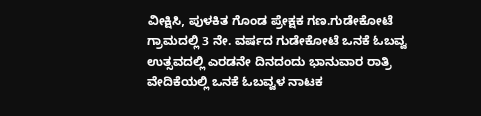ವೀಕ್ಷಿಸಿ, ಪುಳಕಿತ ಗೊಂಡ ಪ್ರೇಕ್ಷಕ ಗಣ.ಗುಡೇಕೋಟೆ ಗ್ರಾಮದಲ್ಲಿ 3 ನೇ. ವರ್ಷದ ಗುಡೇಕೋಟೆ ಒನಕೆ ಓಬವ್ವ ಉತ್ಸವದಲ್ಲಿ ಎರಡನೇ ದಿನದಂದು ಭಾನುವಾರ ರಾತ್ರಿ ವೇದಿಕೆಯಲ್ಲಿ ಒನಕೆ ಓಬವ್ವಳ ನಾಟಕ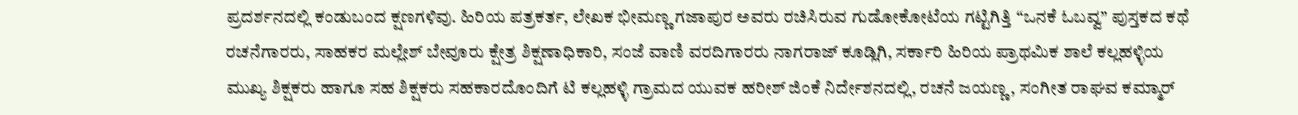ಪ್ರದರ್ಶನದಲ್ಲಿ ಕಂಡುಬಂದ ಕ್ಷಣಗಳಿವು. ಹಿರಿಯ ಪತ್ರಕರ್ತ, ಲೇಖಕ ಭೀಮಣ್ಣ ಗಜಾಪುರ ಅವರು ರಚಿಸಿರುವ ಗುಡೋಕೋಟೆಯ ಗಟ್ಟಿಗಿತ್ತಿ “ಒನಕೆ ಓಬವ್ವ” ಪುಸ್ತಕದ ಕಥೆ ರಚನೆಗಾರರು, ಸಾಹಕರ ಮಲ್ಲೇಶ್ ಬೇವೂರು ಕ್ಷೇತ್ರ ಶಿಕ್ಷಣಾಧಿಕಾರಿ, ಸಂಜೆ ವಾಣಿ ವರದಿಗಾರರು ನಾಗರಾಜ್ ಕೂಡ್ಲಿಗಿ, ಸರ್ಕಾರಿ ಹಿರಿಯ ಪ್ರಾಥಮಿಕ ಶಾಲೆ ಕಲ್ಲಹಳ್ಳಿಯ ಮುಖ್ಯ ಶಿಕ್ಷಕರು ಹಾಗೂ ಸಹ ಶಿಕ್ಷಕರು ಸಹಕಾರದೊಂದಿಗೆ ಟಿ ಕಲ್ಲಹಳ್ಳಿ ಗ್ರಾಮದ ಯುವಕ ಹರೀಶ್ ಜಿಂಕೆ ನಿರ್ದೇಶನದಲ್ಲಿ, ರಚನೆ ಜಯಣ್ಣ, ಸಂಗೀತ ರಾಘವ ಕಮ್ಮಾರ್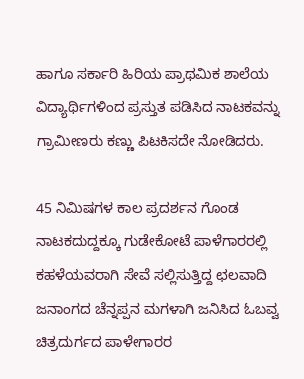ಹಾಗೂ ಸರ್ಕಾರಿ ಹಿರಿಯ ಪ್ರಾಥಮಿಕ ಶಾಲೆಯ ವಿದ್ಯಾರ್ಥಿಗಳಿಂದ ಪ್ರಸ್ತುತ ಪಡಿಸಿದ ನಾಟಕವನ್ನು ಗ್ರಾಮೀಣರು ಕಣ್ಣು ಪಿಟಕಿಸದೇ ನೋಡಿದರು.

45 ನಿಮಿಷಗಳ ಕಾಲ ಪ್ರದರ್ಶನ ಗೊಂಡ ನಾಟಕದುದ್ದಕ್ಕೂ ಗುಡೇಕೋಟೆ ಪಾಳೆಗಾರರಲ್ಲಿ ಕಹಳೆಯವರಾಗಿ ಸೇವೆ ಸಲ್ಲಿಸುತ್ತಿದ್ದ ಛಲವಾದಿ ಜನಾಂಗದ ಚೆನ್ನಪ್ಪನ ಮಗಳಾಗಿ ಜನಿಸಿದ ಓಬವ್ವ ಚಿತ್ರದುರ್ಗದ ಪಾಳೇಗಾರರ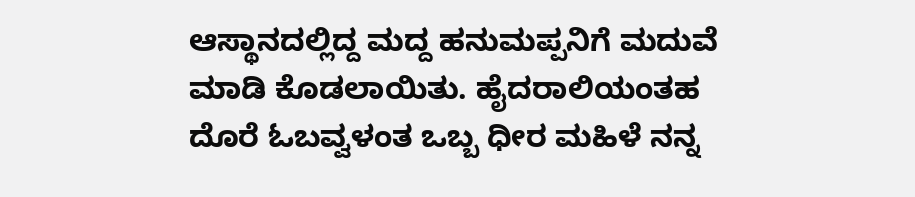ಆಸ್ಥಾನದಲ್ಲಿದ್ದ ಮದ್ದ ಹನುಮಪ್ಪನಿಗೆ ಮದುವೆ ಮಾಡಿ ಕೊಡಲಾಯಿತು. ಹೈದರಾಲಿಯಂತಹ ದೊರೆ ಓಬವ್ವಳಂತ ಒಬ್ಬ ಧೀರ ಮಹಿಳೆ ನನ್ನ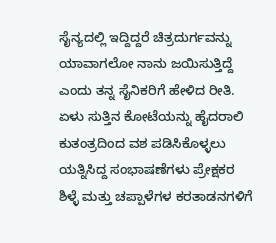ಸೈನ್ಯದಲ್ಲಿ ಇದ್ದಿದ್ದರೆ ಚಿತ್ರದುರ್ಗವನ್ನು ಯಾವಾಗಲೋ ನಾನು ಜಯಿಸುತ್ತಿದ್ದೆ ಎಂದು ತನ್ನ ಸೈನಿಕರಿಗೆ ಹೇಳಿದ ರೀತಿ. ಏಳು ಸುತ್ತಿನ ಕೋಟೆಯನ್ನು ಹೈದರಾಲಿ ಕುತಂತ್ರದಿಂದ ವಶ ಪಡಿಸಿಕೊಳ್ಳಲು ಯತ್ನಿಸಿದ್ದ ಸಂಭಾಷಣೆಗಳು ಪ್ರೇಕ್ಷಕರ ಶಿಳ್ಳೆ ಮತ್ತು ಚಪ್ಪಾಳೆಗಳ ಕರತಾಡನಗಳಿಗೆ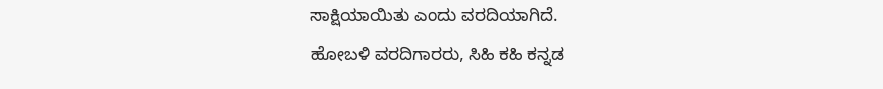ಸಾಕ್ಷಿಯಾಯಿತು ಎಂದು ವರದಿಯಾಗಿದೆ.
ಹೋಬಳಿ ವರದಿಗಾರರು, ಸಿಹಿ ಕಹಿ ಕನ್ನಡ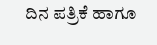ದಿನ ಪತ್ರಿಕೆ ಹಾಗೂ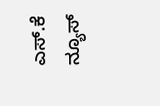ಎಸ್.ಕೆ ನ್ಯೂಸ್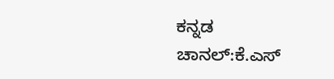ಕನ್ನಡ ಚಾನಲ್:ಕೆ.ಎಸ್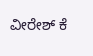ವೀರೇಶ್ ಕೆ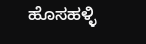ಹೊಸಹಳ್ಳಿ